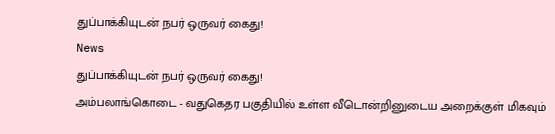துப்பாக்கியுடன் நபர் ஒருவர் கைது!
News
துப்பாக்கியுடன் நபர் ஒருவர் கைது!
அம்பலாங்கொடை - வதுகெதர பகுதியில் உள்ள வீடொன்றினுடைய அறைக்குள் மிகவும்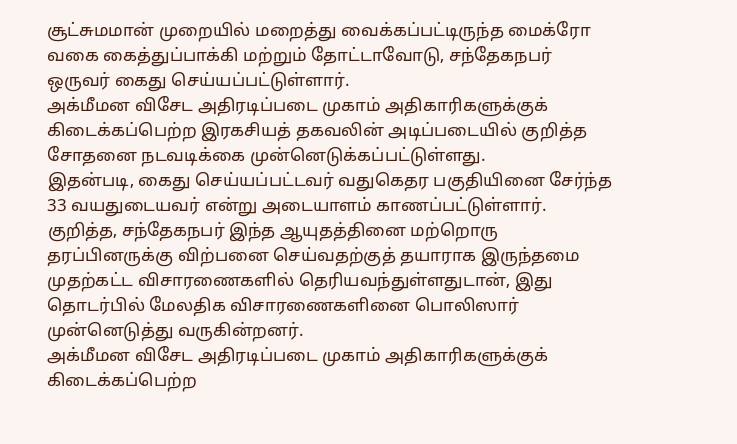சூட்சுமமான் முறையில் மறைத்து வைக்கப்பட்டிருந்த மைக்ரோ வகை கைத்துப்பாக்கி மற்றும் தோட்டாவோடு, சந்தேகநபர் ஒருவர் கைது செய்யப்பட்டுள்ளார்.
அக்மீமன விசேட அதிரடிப்படை முகாம் அதிகாரிகளுக்குக் கிடைக்கப்பெற்ற இரகசியத் தகவலின் அடிப்படையில் குறித்த சோதனை நடவடிக்கை முன்னெடுக்கப்பட்டுள்ளது.
இதன்படி, கைது செய்யப்பட்டவர் வதுகெதர பகுதியினை சேர்ந்த 33 வயதுடையவர் என்று அடையாளம் காணப்பட்டுள்ளார்.
குறித்த, சந்தேகநபர் இந்த ஆயுதத்தினை மற்றொரு தரப்பினருக்கு விற்பனை செய்வதற்குத் தயாராக இருந்தமை முதற்கட்ட விசாரணைகளில் தெரியவந்துள்ளதுடான், இது தொடர்பில் மேலதிக விசாரணைகளினை பொலிஸார் முன்னெடுத்து வருகின்றனர்.
அக்மீமன விசேட அதிரடிப்படை முகாம் அதிகாரிகளுக்குக் கிடைக்கப்பெற்ற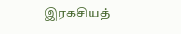இரகசியத்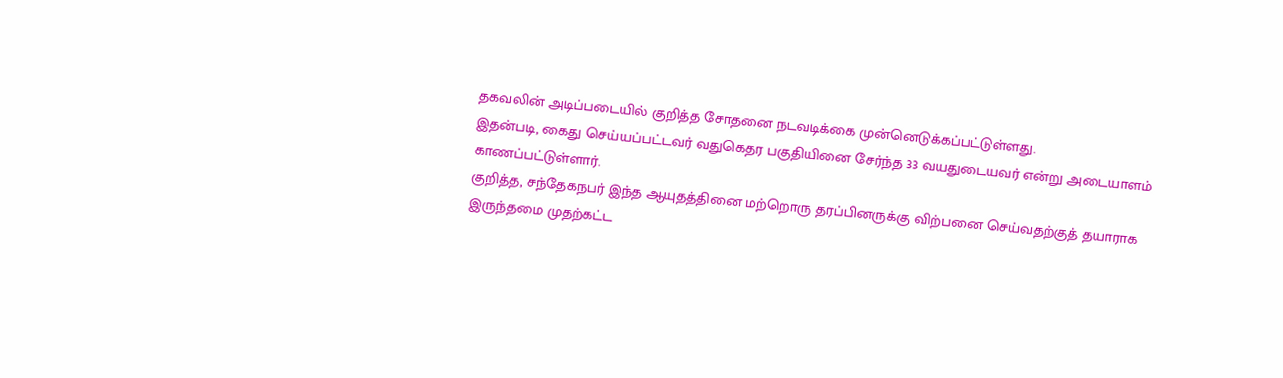தகவலின் அடிப்படையில் குறித்த சோதனை நடவடிக்கை முன்னெடுக்கப்பட்டுள்ளது.
இதன்படி, கைது செய்யப்பட்டவர் வதுகெதர பகுதியினை சேர்ந்த 33 வயதுடையவர் என்று அடையாளம் காணப்பட்டுள்ளார்.
குறித்த, சந்தேகநபர் இந்த ஆயுதத்தினை மற்றொரு தரப்பினருக்கு விற்பனை செய்வதற்குத் தயாராக இருந்தமை முதற்கட்ட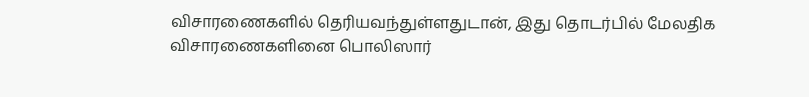விசாரணைகளில் தெரியவந்துள்ளதுடான், இது தொடர்பில் மேலதிக விசாரணைகளினை பொலிஸார்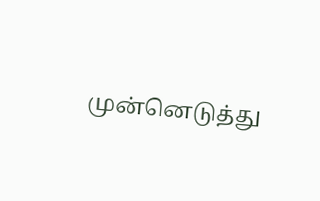முன்னெடுத்து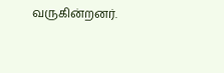வருகின்றனர்.